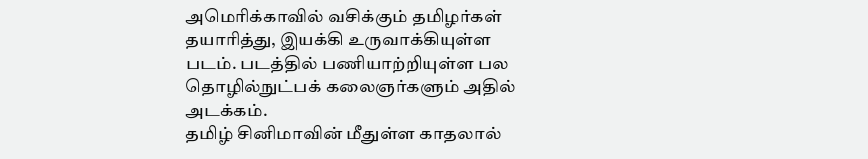அமெரிக்காவில் வசிக்கும் தமிழர்கள் தயாரித்து, இயக்கி உருவாக்கியுள்ள படம். படத்தில் பணியாற்றியுள்ள பல தொழில்நுட்பக் கலைஞர்களும் அதில் அடக்கம்.
தமிழ் சினிமாவின் மீதுள்ள காதலால்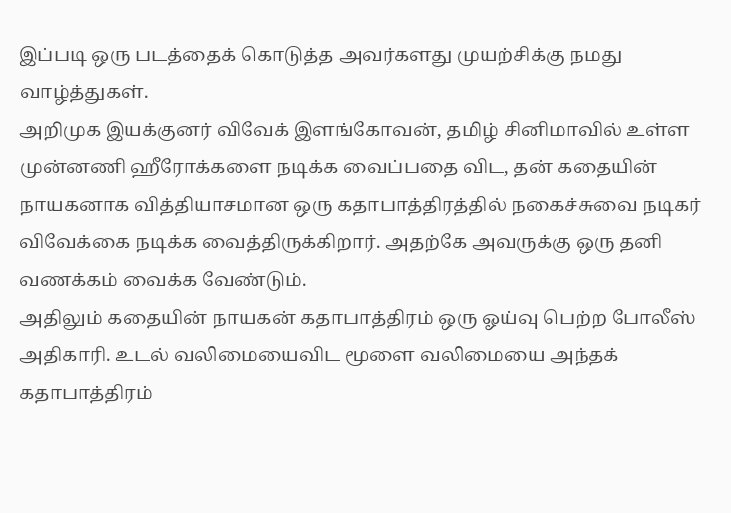இப்படி ஒரு படத்தைக் கொடுத்த அவர்களது முயற்சிக்கு நமது வாழ்த்துகள்.
அறிமுக இயக்குனர் விவேக் இளங்கோவன், தமிழ் சினிமாவில் உள்ள முன்னணி ஹீரோக்களை நடிக்க வைப்பதை விட, தன் கதையின் நாயகனாக வித்தியாசமான ஒரு கதாபாத்திரத்தில் நகைச்சுவை நடிகர் விவேக்கை நடிக்க வைத்திருக்கிறார். அதற்கே அவருக்கு ஒரு தனி வணக்கம் வைக்க வேண்டும்.
அதிலும் கதையின் நாயகன் கதாபாத்திரம் ஒரு ஓய்வு பெற்ற போலீஸ் அதிகாரி. உடல் வலிமையைவிட மூளை வலிமையை அந்தக் கதாபாத்திரம்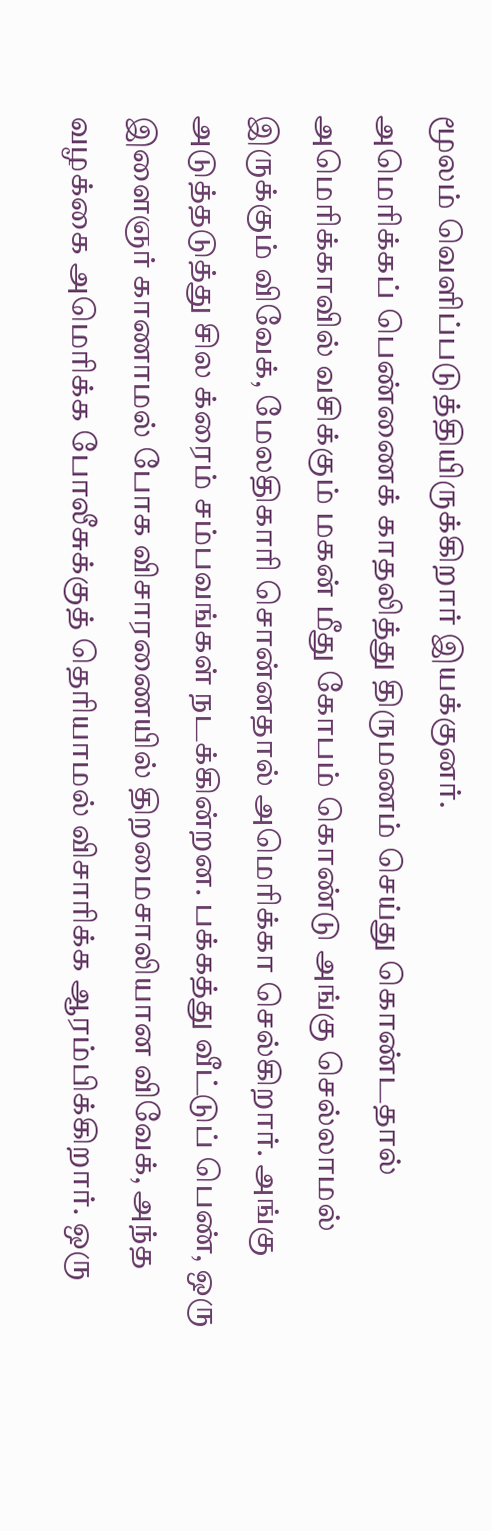மூலம் வெளிப்படுத்தியிருக்கிறார் இயக்குனர்.
அமெரிக்கப் பெண்ணைக் காதலித்து திருமணம் செய்து கொண்டதால் அமெரிக்காவில் வசிக்கும் மகன் மீது கோபம் கொண்டு அங்கு செல்லாமல் இருக்கும் விவேக், மேலதிகாரி சொன்னதால் அமெரிக்கா செல்கிறார். அங்கு அடுத்தடுத்து சில க்ரைம் சம்பவங்கள் நடக்கின்றன. பக்கத்து வீட்டுப் பெண், ஒரு இளைஞர் காணாமல் போக விசாரணையில் திறமைசாலியான விவேக், அந்த வழக்கை அமெரிக்க போலீசுக்குத் தெரியாமல் விசாரிக்க ஆரம்பிக்கிறார். ஒரு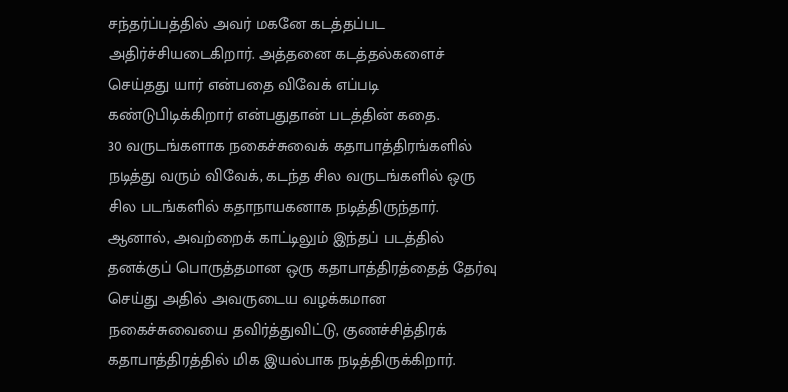சந்தர்ப்பத்தில் அவர் மகனே கடத்தப்பட அதிர்ச்சியடைகிறார். அத்தனை கடத்தல்களைச் செய்தது யார் என்பதை விவேக் எப்படி கண்டுபிடிக்கிறார் என்பதுதான் படத்தின் கதை.
30 வருடங்களாக நகைச்சுவைக் கதாபாத்திரங்களில் நடித்து வரும் விவேக், கடந்த சில வருடங்களில் ஒரு சில படங்களில் கதாநாயகனாக நடித்திருந்தார். ஆனால், அவற்றைக் காட்டிலும் இந்தப் படத்தில் தனக்குப் பொருத்தமான ஒரு கதாபாத்திரத்தைத் தேர்வு செய்து அதில் அவருடைய வழக்கமான நகைச்சுவையை தவிர்த்துவிட்டு, குணச்சித்திரக் கதாபாத்திரத்தில் மிக இயல்பாக நடித்திருக்கிறார்.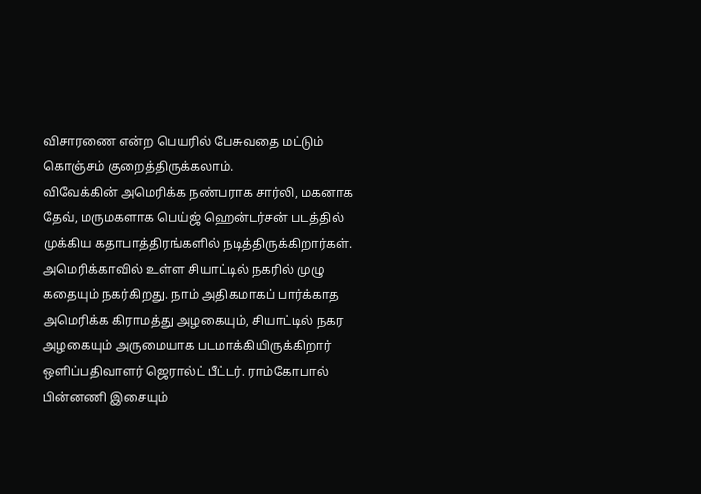விசாரணை என்ற பெயரில் பேசுவதை மட்டும் கொஞ்சம் குறைத்திருக்கலாம்.
விவேக்கின் அமெரிக்க நண்பராக சார்லி, மகனாக தேவ், மருமகளாக பெய்ஜ் ஹென்டர்சன் படத்தில் முக்கிய கதாபாத்திரங்களில் நடித்திருக்கிறார்கள்.
அமெரிக்காவில் உள்ள சியாட்டில் நகரில் முழு கதையும் நகர்கிறது. நாம் அதிகமாகப் பார்க்காத அமெரிக்க கிராமத்து அழகையும், சியாட்டில் நகர அழகையும் அருமையாக படமாக்கியிருக்கிறார் ஒளிப்பதிவாளர் ஜெரால்ட் பீட்டர். ராம்கோபால் பின்னணி இசையும்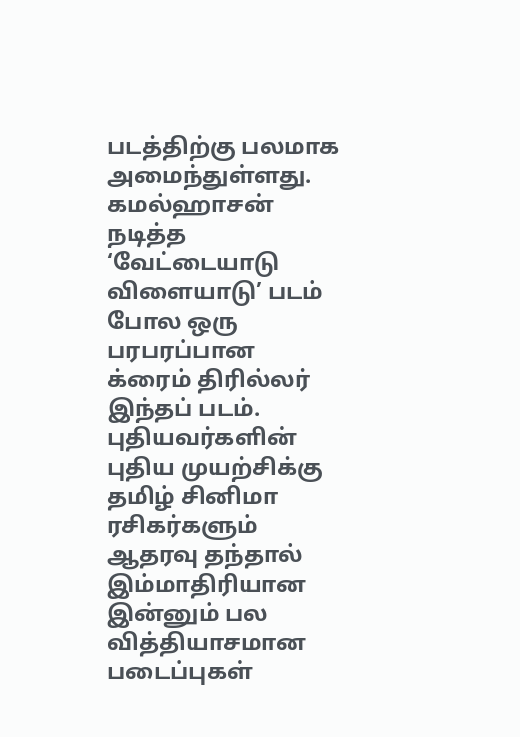படத்திற்கு பலமாக அமைந்துள்ளது.
கமல்ஹாசன் நடித்த ‘வேட்டையாடு விளையாடு’ படம் போல ஒரு பரபரப்பான க்ரைம் திரில்லர் இந்தப் படம். புதியவர்களின் புதிய முயற்சிக்கு தமிழ் சினிமா ரசிகர்களும் ஆதரவு தந்தால் இம்மாதிரியான இன்னும் பல வித்தியாசமான படைப்புகள்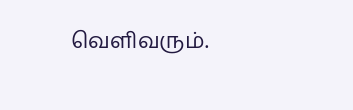வெளிவரும்.